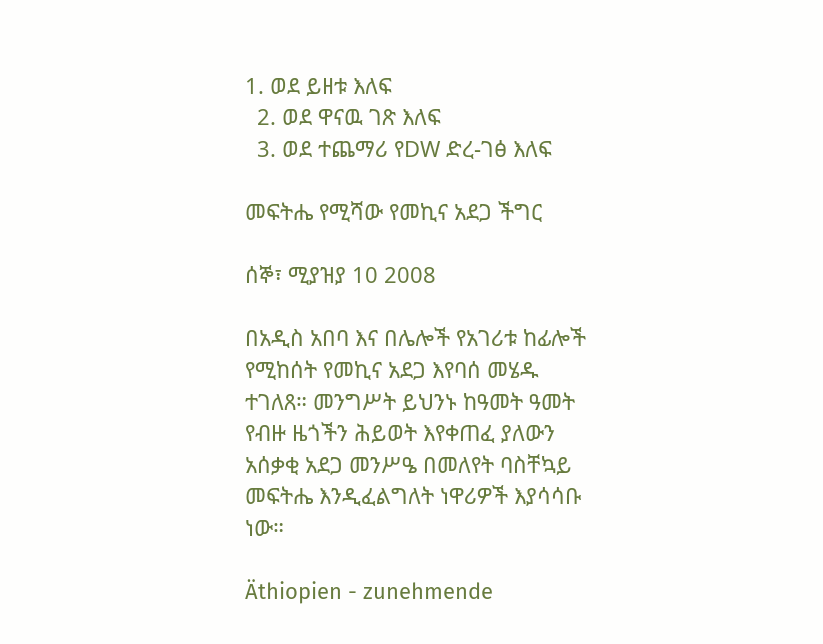1. ወደ ይዘቱ እለፍ
  2. ወደ ዋናዉ ገጽ እለፍ
  3. ወደ ተጨማሪ የDW ድረ-ገፅ እለፍ

መፍትሔ የሚሻው የመኪና አደጋ ችግር

ሰኞ፣ ሚያዝያ 10 2008

በአዲስ አበባ እና በሌሎች የአገሪቱ ከፊሎች የሚከሰት የመኪና አደጋ እየባሰ መሄዱ ተገለጸ። መንግሥት ይህንኑ ከዓመት ዓመት የብዙ ዜጎችን ሕይወት እየቀጠፈ ያለውን አሰቃቂ አደጋ መንሥዔ በመለየት ባስቸኳይ መፍትሔ እንዲፈልግለት ነዋሪዎች እያሳሳቡ ነው።

Äthiopien - zunehmende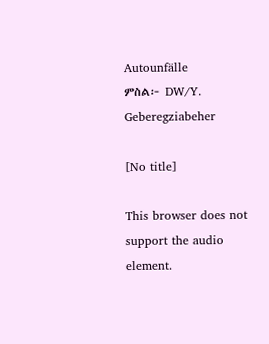Autounfälle
ምስል፦ DW/Y. Geberegziabeher

[No title]

This browser does not support the audio element.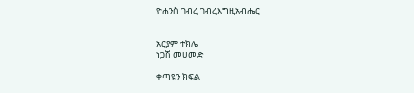ዮሐንስ ገብረ ገብረእግዚአብሔር


አርያም ተክሌ
ነጋሽ መሀመድ

ቀጣዩን ክፍል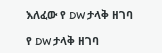እለፈው የ DW ታላቅ ዘገባ

የ DW ታላቅ ዘገባ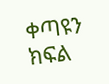ቀጣዩን ክፍል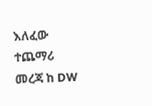እለፈው ተጨማሪ መረጃ ከ DW